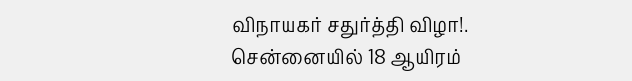விநாயகர் சதுர்த்தி விழா!. சென்னையில் 18 ஆயிரம்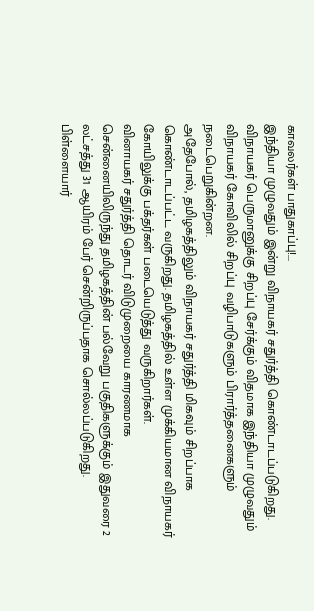காவலர்கள் பாதுகாப்பு!...
இந்தியா முழுவதும் இன்று விநாயகர் சதுர்த்தி கொண்டாடப்படுகிறது. விநாயகர் பெருமானுக்கு சிறப்பு சேர்க்கும் விதமாக இந்தியா முழுவதும் விநாயகர் கோவிலில் சிறப்பு வழிபாடுகளும் பிரார்த்தனைகளும் நடைபெறுகின்றன.
அதேபோல், தமிழகத்திலும் விநாயகர் சதுர்த்தி மிகவும் சிறப்பாக கொண்டாடப்பட்ட வருகிறது. தமிழகத்தில் உள்ள முக்கியமான விநாயகர் கோயிலுக்கு பக்தர்கள் படையெடுத்து வருகிறார்கள்.
வினாயகர் சதுர்த்தி தொடர் விடுமுறையை காரணமாக சென்னையிலிருந்து தமிழகத்தின் பல்வேறு பகுதிகளுக்கும் இதுவரை 2 லட்சத்து 31 ஆயிரம் பேர் சென்றிருப்பதாக சொல்லப்படுகிறது.
பிள்ளையார்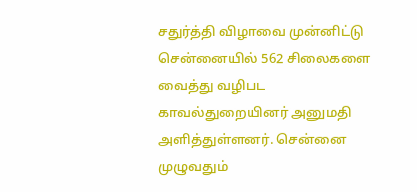சதுர்த்தி விழாவை முன்னிட்டு சென்னையில் 562 சிலைகளை வைத்து வழிபட காவல்துறையினர் அனுமதி அளித்துள்ளனர். சென்னை முழுவதும்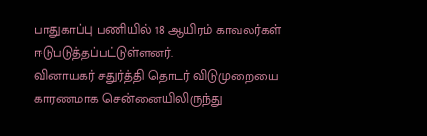பாதுகாப்பு பணியில் 18 ஆயிரம் காவலர்கள் ஈடுபடுத்தப்பட்டுள்ளனர்.
வினாயகர் சதுர்த்தி தொடர் விடுமுறையை காரணமாக சென்னையிலிருந்து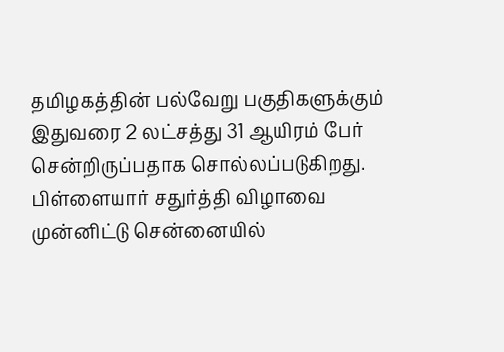தமிழகத்தின் பல்வேறு பகுதிகளுக்கும் இதுவரை 2 லட்சத்து 31 ஆயிரம் பேர் சென்றிருப்பதாக சொல்லப்படுகிறது.
பிள்ளையார் சதுர்த்தி விழாவை முன்னிட்டு சென்னையில்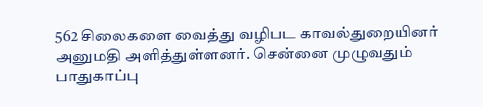562 சிலைகளை வைத்து வழிபட காவல்துறையினர் அனுமதி அளித்துள்ளனர். சென்னை முழுவதும் பாதுகாப்பு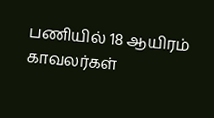பணியில் 18 ஆயிரம் காவலர்கள்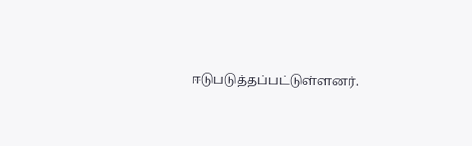ஈடுபடுத்தப்பட்டுள்ளனர்.